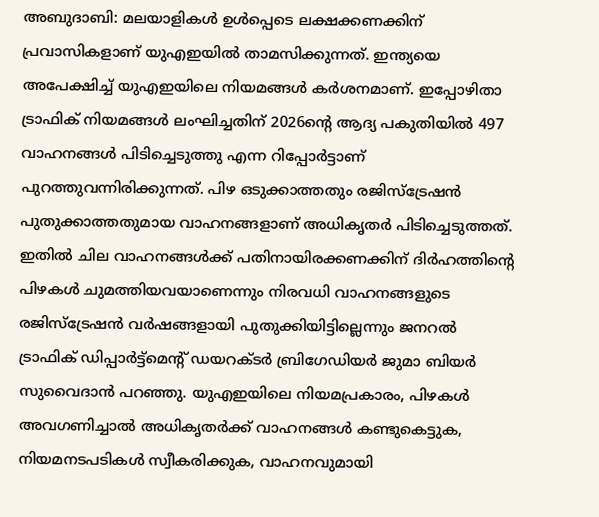അബുദാബി: മലയാളികൾ ഉൾപ്പെടെ ലക്ഷക്കണക്കിന് പ്രവാസികളാണ് യുഎഇയിൽ താമസിക്കുന്നത്. ഇന്ത്യയെ അപേക്ഷിച്ച് യുഎഇയിലെ നിയമങ്ങൾ കർശനമാണ്. ഇപ്പോഴിതാ ട്രാഫിക് നിയമങ്ങൾ ലംഘിച്ചതിന് 2026ന്റെ ആദ്യ പകുതിയിൽ 497 വാഹനങ്ങൾ പിടിച്ചെടുത്തു എന്ന റിപ്പോർട്ടാണ് പുറത്തുവന്നിരിക്കുന്നത്. പിഴ ഒടുക്കാത്തതും രജിസ്ട്രേഷൻ പുതുക്കാത്തതുമായ വാഹനങ്ങളാണ് അധികൃതർ പിടിച്ചെടുത്തത്.
ഇതിൽ ചില വാഹനങ്ങൾക്ക് പതിനായിരക്കണക്കിന് ദിർഹത്തിന്റെ പിഴകൾ ചുമത്തിയവയാണെന്നും നിരവധി വാഹനങ്ങളുടെ രജിസ്ട്രേഷൻ വർഷങ്ങളായി പുതുക്കിയിട്ടില്ലെന്നും ജനറൽ ട്രാഫിക് ഡിപ്പാർട്ട്മെന്റ് ഡയറക്ടർ ബ്രിഗേഡിയർ ജുമാ ബിയർ സുവൈദാൻ പറഞ്ഞു. യുഎഇയിലെ നിയമപ്രകാരം, പിഴകൾ അവഗണിച്ചാൽ അധികൃതർക്ക് വാഹനങ്ങൾ കണ്ടുകെട്ടുക, നിയമനടപടികൾ സ്വീകരിക്കുക, വാഹനവുമായി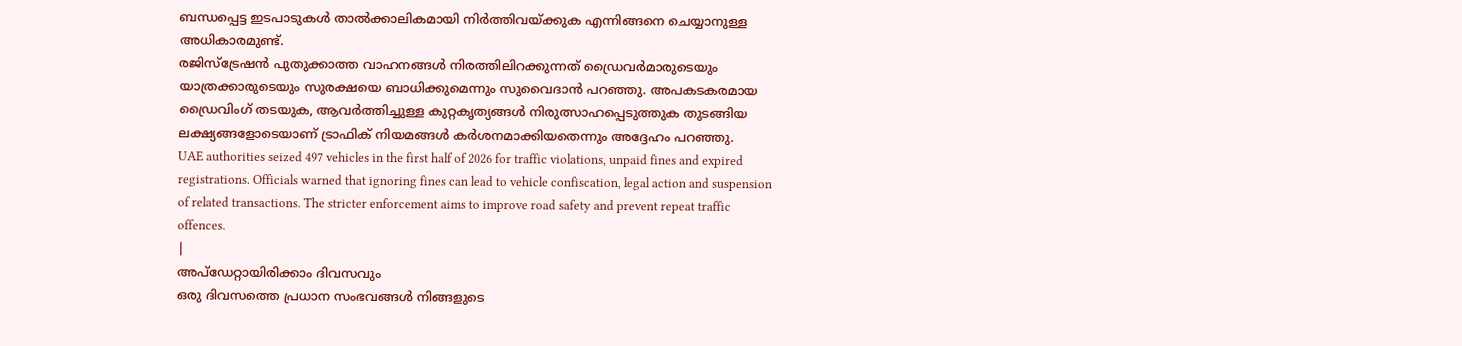ബന്ധപ്പെട്ട ഇടപാടുകൾ താൽക്കാലികമായി നിർത്തിവയ്ക്കുക എന്നിങ്ങനെ ചെയ്യാനുള്ള അധികാരമുണ്ട്.
രജിസ്ട്രേഷൻ പുതുക്കാത്ത വാഹനങ്ങൾ നിരത്തിലിറക്കുന്നത് ഡ്രൈവർമാരുടെയും യാത്രക്കാരുടെയും സുരക്ഷയെ ബാധിക്കുമെന്നും സുവൈദാൻ പറഞ്ഞു. അപകടകരമായ ഡ്രൈവിംഗ് തടയുക, ആവർത്തിച്ചുള്ള കുറ്റകൃത്യങ്ങൾ നിരുത്സാഹപ്പെടുത്തുക തുടങ്ങിയ ലക്ഷ്യങ്ങളോടെയാണ് ട്രാഫിക് നിയമങ്ങൾ കർശനമാക്കിയതെന്നും അദ്ദേഹം പറഞ്ഞു.
UAE authorities seized 497 vehicles in the first half of 2026 for traffic violations, unpaid fines and expired registrations. Officials warned that ignoring fines can lead to vehicle confiscation, legal action and suspension of related transactions. The stricter enforcement aims to improve road safety and prevent repeat traffic offences.
|
അപ്ഡേറ്റായിരിക്കാം ദിവസവും
ഒരു ദിവസത്തെ പ്രധാന സംഭവങ്ങൾ നിങ്ങളുടെ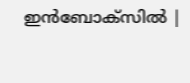ഇൻബോക്സിൽ |